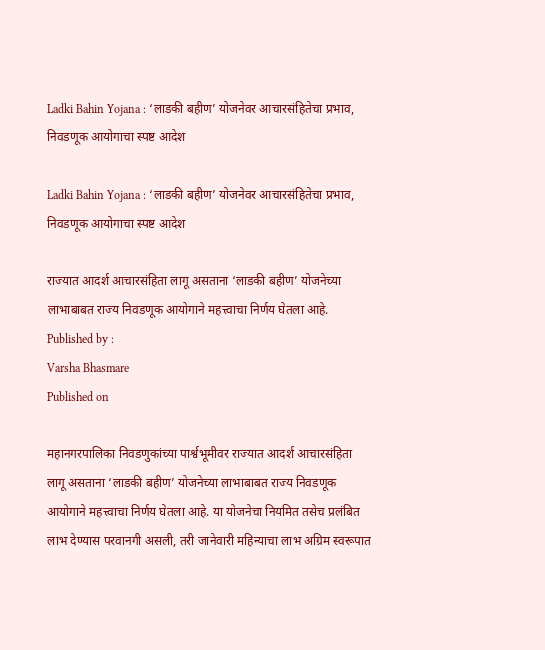Ladki Bahin Yojana : ‘लाडकी बहीण’ योजनेवर आचारसंहितेचा प्रभाव, निवडणूक आयोगाचा स्पष्ट आदेश

Ladki Bahin Yojana : ‘लाडकी बहीण’ योजनेवर आचारसंहितेचा प्रभाव, निवडणूक आयोगाचा स्पष्ट आदेश

राज्यात आदर्श आचारसंहिता लागू असताना ‘लाडकी बहीण’ योजनेच्या लाभाबाबत राज्य निवडणूक आयोगाने महत्त्वाचा निर्णय घेतला आहे.
Published by :
Varsha Bhasmare
Published on

महानगरपालिका निवडणुकांच्या पार्श्वभूमीवर राज्यात आदर्श आचारसंहिता लागू असताना ‘लाडकी बहीण’ योजनेच्या लाभाबाबत राज्य निवडणूक आयोगाने महत्त्वाचा निर्णय घेतला आहे. या योजनेचा नियमित तसेच प्रलंबित लाभ देण्यास परवानगी असली, तरी जानेवारी महिन्याचा लाभ अग्रिम स्वरूपात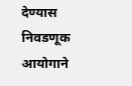देण्यास निवडणूक आयोगाने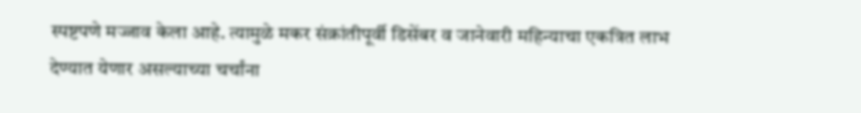स्पष्टपणे मज्जाव केला आहे. त्यामुळे मकर संक्रांतीपूर्वी डिसेंबर व जानेवारी महिन्याचा एकत्रित लाभ देण्यात येणार असल्याच्या चर्चांना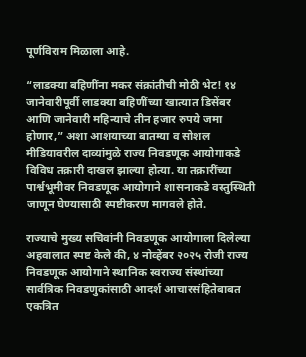पूर्णविराम मिळाला आहे.

“लाडक्या बहिणींना मकर संक्रांतीची मोठी भेट! १४ जानेवारीपूर्वी लाडक्या बहिणींच्या खात्यात डिसेंबर आणि जानेवारी महिन्याचे तीन हजार रुपये जमा होणार,” अशा आशयाच्या बातम्या व सोशल मीडियावरील दाव्यांमुळे राज्य निवडणूक आयोगाकडे विविध तक्रारी दाखल झाल्या होत्या. या तक्रारींच्या पार्श्वभूमीवर निवडणूक आयोगाने शासनाकडे वस्तुस्थिती जाणून घेण्यासाठी स्पष्टीकरण मागवले होते.

राज्याचे मुख्य सचिवांनी निवडणूक आयोगाला दिलेल्या अहवालात स्पष्ट केले की, ४ नोव्हेंबर २०२५ रोजी राज्य निवडणूक आयोगाने स्थानिक स्वराज्य संस्थांच्या सार्वत्रिक निवडणुकांसाठी आदर्श आचारसंहितेबाबत एकत्रित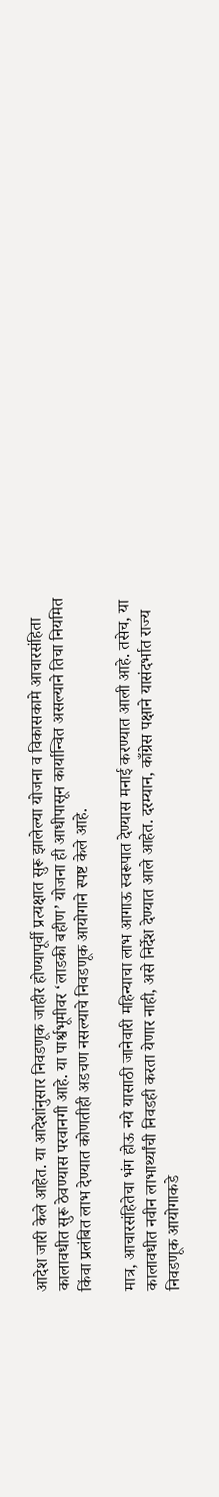आदेश जारी केले आहेत. या आदेशांनुसार निवडणूक जाहीर होण्यापूर्वी प्रत्यक्षात सुरू झालेल्या योजना व विकासकामे आचारसंहिता कालावधीत सुरू ठेवण्यास परवानगी आहे. या पार्श्वभूमीवर ‘लाडकी बहीण’ योजना ही आधीपासून कार्यान्वित असल्याने तिचा नियमित किंवा प्रलंबित लाभ देण्यात कोणतीही अडचण नसल्याचे निवडणूक आयोगाने स्पष्ट केले आहे.

मात्र, आचारसंहितेचा भंग होऊ नये यासाठी जानेवारी महिन्याचा लाभ आगाऊ स्वरूपात देण्यास मनाई करण्यात आली आहे. तसेच, या कालावधीत नवीन लाभार्थ्यांची निवडही करता येणार नाही, असे निर्देश देण्यात आले आहेत. दरम्यान, काँग्रेस पक्षाने यासंदर्भात राज्य निवडणूक आयोगाकडे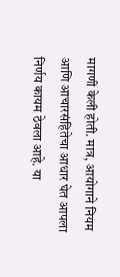मागणी केली होती. मात्र, आयोगाने नियम आणि आचारसंहितेचा आधार घेत आपला निर्णय कायम ठेवला आहे. या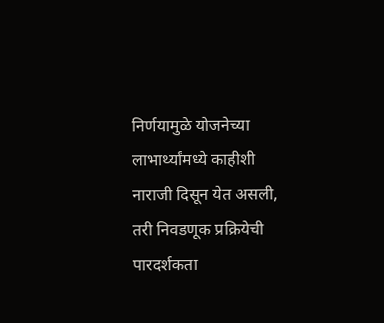निर्णयामुळे योजनेच्या लाभार्थ्यांमध्ये काहीशी नाराजी दिसून येत असली, तरी निवडणूक प्रक्रियेची पारदर्शकता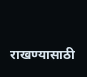राखण्यासाठी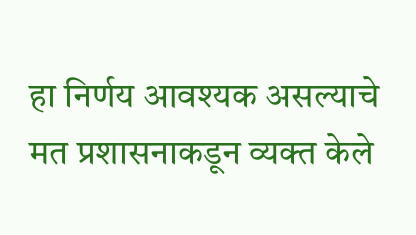हा निर्णय आवश्यक असल्याचे मत प्रशासनाकडून व्यक्त केले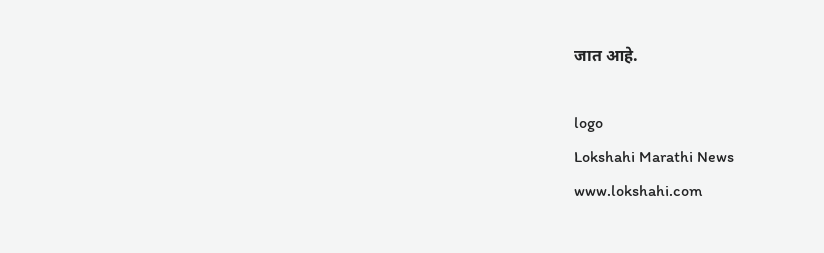जात आहे.

logo
Lokshahi Marathi News
www.lokshahi.com